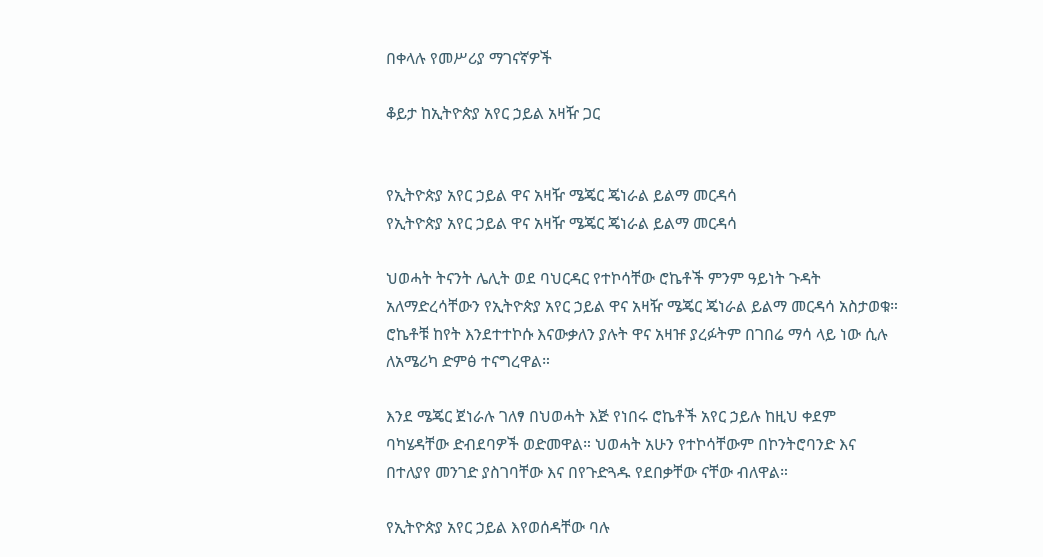በቀላሉ የመሥሪያ ማገናኛዎች

ቆይታ ከኢትዮጵያ አየር ኃይል አዛዥ ጋር


የኢትዮጵያ አየር ኃይል ዋና አዛዥ ሜጄር ጄነራል ይልማ መርዳሳ
የኢትዮጵያ አየር ኃይል ዋና አዛዥ ሜጄር ጄነራል ይልማ መርዳሳ

ህወሓት ትናንት ሌሊት ወደ ባህርዳር የተኮሳቸው ሮኬቶች ምንም ዓይነት ጉዳት አለማድረሳቸውን የኢትዮጵያ አየር ኃይል ዋና አዛዥ ሜጄር ጄነራል ይልማ መርዳሳ አስታወቁ። ሮኬቶቹ ከየት እንደተተኮሱ እናውቃለን ያሉት ዋና አዛዡ ያረፉትም በገበሬ ማሳ ላይ ነው ሲሉ ለአሜሪካ ድምፅ ተናግረዋል።

እንደ ሜጄር ጀነራሉ ገለፃ በህወሓት እጅ የነበሩ ሮኬቶች አየር ኃይሉ ከዚህ ቀደም ባካሄዳቸው ድብደባዎች ወድመዋል። ህወሓት አሁን የተኮሳቸውም በኮንትሮባንድ እና በተለያየ መንገድ ያስገባቸው እና በየጉድጓዱ የደበቃቸው ናቸው ብለዋል።

የኢትዮጵያ አየር ኃይል እየወሰዳቸው ባሉ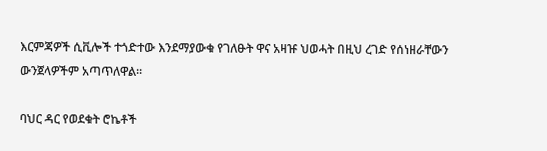እርምጃዎች ሲቪሎች ተጎድተው እንደማያውቁ የገለፁት ዋና አዛዡ ህወሓት በዚህ ረገድ የሰነዘራቸውን ውንጀላዎችም አጣጥለዋል።

ባህር ዳር የወደቁት ሮኬቶች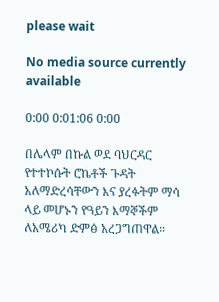please wait

No media source currently available

0:00 0:01:06 0:00

በሌላም በኩል ወደ ባህርዳር የተተኮሱት ሮኬቶች ጉዳት አለማድረሳቸውን እና ያረፉትም ማሳ ላይ መሆኑን የዓይን እማኞችም ለአሜሪካ ድምፅ አረጋግጠዋል።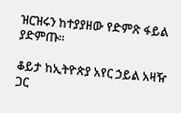ዝርዝሩን ከተያያዘው የድምጽ ፋይል ያድምጡ፡፡

ቆይታ ከኢትዮጵያ አየር ኃይል አዛዥ ጋር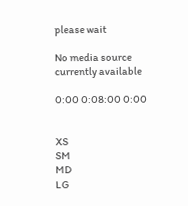please wait

No media source currently available

0:00 0:08:00 0:00


XS
SM
MD
LG